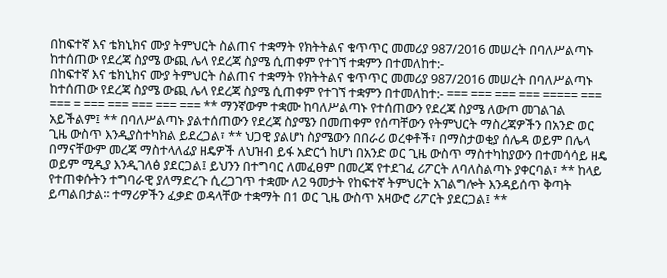በከፍተኛ እና ቴክኒክና ሙያ ትምህርት ስልጠና ተቋማት የክትትልና ቁጥጥር መመሪያ 987/2016 መሠረት በባለሥልጣኑ ከተሰጠው የደረጃ ስያሜ ውጪ ሌላ የደረጃ ስያሜ ሲጠቀም የተገኘ ተቋምን በተመለከተ:-
በከፍተኛ እና ቴክኒክና ሙያ ትምህርት ስልጠና ተቋማት የክትትልና ቁጥጥር መመሪያ 987/2016 መሠረት በባለሥልጣኑ ከተሰጠው የደረጃ ስያሜ ውጪ ሌላ የደረጃ ስያሜ ሲጠቀም የተገኘ ተቋምን በተመለከተ:- === === === === ===== === === = === === === === === ** ማንኛውም ተቋሙ ከባለሥልጣኑ የተሰጠውን የደረጃ ስያሜ ለውጦ መገልገል አይችልም፤ ** በባለሥልጣኑ ያልተሰጠውን የደረጃ ስያሜን በመጠቀም የሰጣቸውን የትምህርት ማስረጃዎችን በአንድ ወር ጊዜ ውስጥ እንዲያስተካክል ይደረጋል፣ ** ህጋዊ ያልሆነ ስያሜውን በበራሪ ወረቀቶች፣ በማስታወቂያ ሰሌዳ ወይም በሌላ በማናቸውም መረጃ ማስተላለፊያ ዘዴዎች ለህዝብ ይፋ አድርጎ ከሆነ በአንድ ወር ጊዜ ውስጥ ማስተካከያውን በተመሳሳይ ዘዴ ወይም ሚዲያ እንዲገለፅ ያደርጋል፤ ይህንን በተግባር ለመፈፀም በመረጃ የተደገፈ ሪፖርት ለባለስልጣኑ ያቀርባል፣ ** ከላይ የተጠቀሱትን ተግባራዊ ያለማድረጉ ሲረጋገጥ ተቋሙ ለ2 ዓመታት የከፍተኛ ትምህርት አገልግሎት እንዳይሰጥ ቅጣት ይጣልበታል፡፡ ተማሪዎችን ፈቃድ ወዳላቸው ተቋማት በ1 ወር ጊዜ ውስጥ አዛውሮ ሪፖርት ያደርጋል፤ **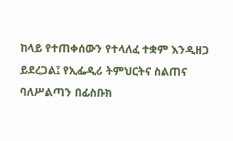ከላይ የተጠቀሰውን የተላለፈ ተቋም እንዲዘጋ ይደረጋል፤ የኢፌዲሪ ትምህርትና ስልጠና ባለሥልጣን በፊስቡክ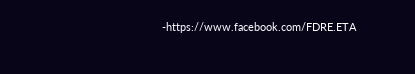-https://www.facebook.com/FDRE.ETA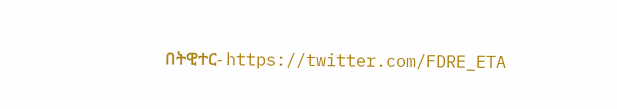በትዊተር- https://twitter.com/FDRE_ETA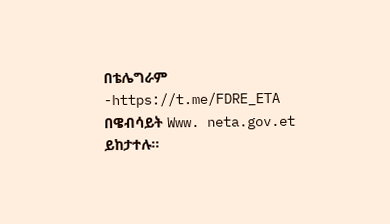በቴሌግራም -https://t.me/FDRE_ETA በዌብሳይት Www. neta.gov.et ይከታተሉ።